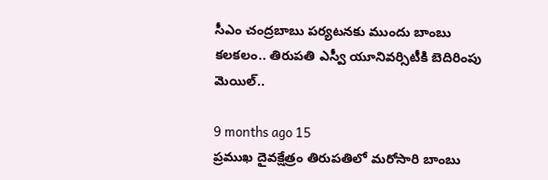సీఎం చంద్రబాబు పర్యటనకు ముందు బాంబు కలకలం.. తిరుపతి ఎస్వీ యూనివర్సిటీకి బెదిరింపు మెయిల్..

9 months ago 15
ప్రముఖ దైవక్షేత్రం తిరుపతిలో మరోసారి బాంబు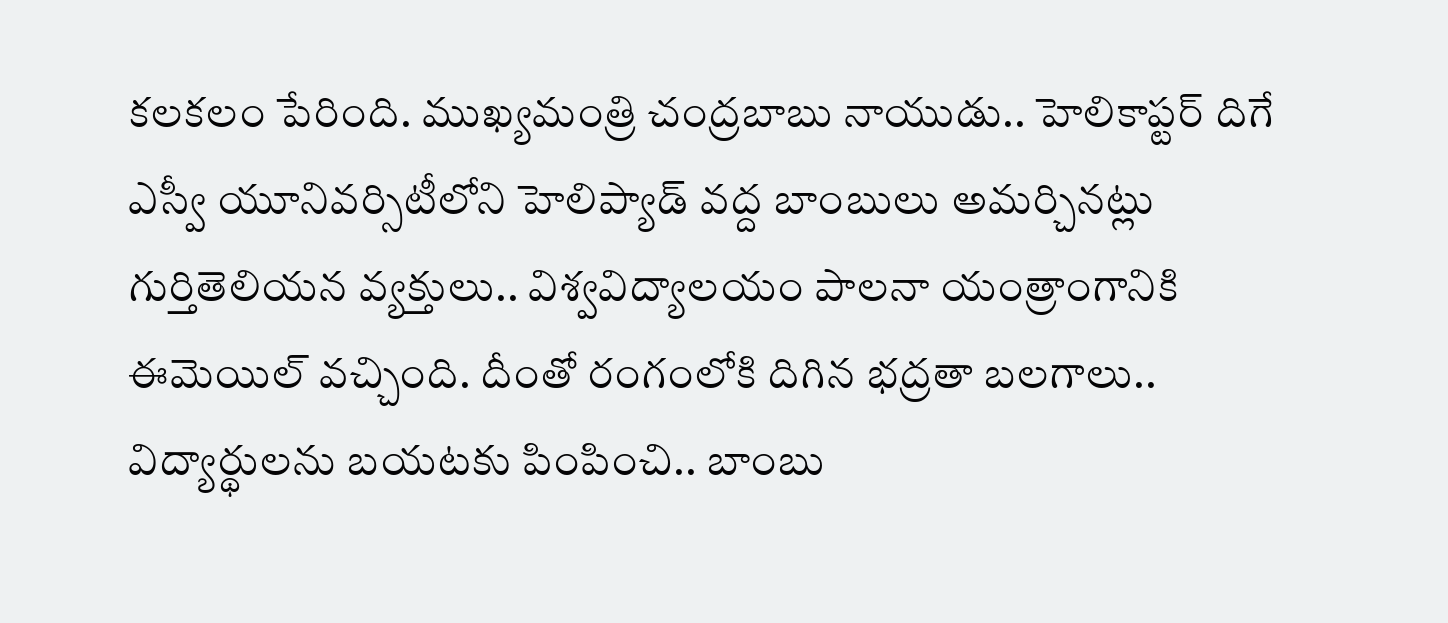కలకలం పేరింది. ముఖ్యమంత్రి చంద్రబాబు నాయుడు.. హెలికాప్టర్ దిగే ఎస్వీ యూనివర్సిటీలోని హెలిప్యాడ్ వద్ద బాంబులు అమర్చినట్లు గుర్తితెలియన వ్యక్తులు.. విశ్వవిద్యాలయం పాలనా యంత్రాంగానికి ఈమెయిల్ వచ్చింది. దీంతో రంగంలోకి దిగిన భద్రతా బలగాలు.. విద్యార్థులను బయటకు పింపించి.. బాంబు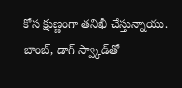కోస క్షుణ్ణంగా తనిఖీ చేస్తున్నాయు. బాంబ్, డాగ్ స్వ్కాడ్‌తో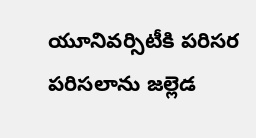యూనివర్సిటీకి పరిసర పరిసలాను జల్లెడ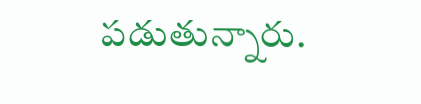పడుతున్నారు.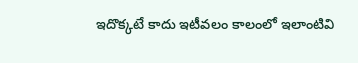ఇదొక్కటే కాదు ఇటీవలం కాలంలో ఇలాంటివి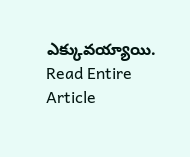ఎక్కువయ్యాయి.
Read Entire Article